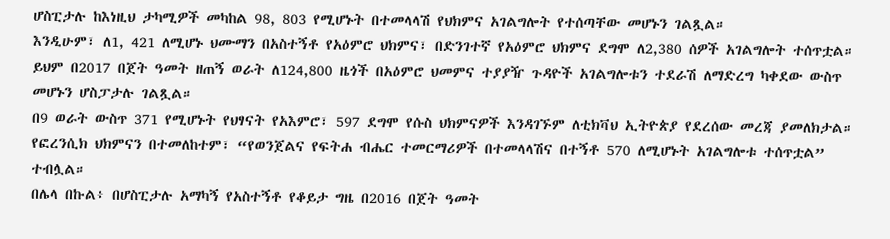ሆስፒታሉ ከእነዚህ ታካሚዎች መካከል 98, 803 የሚሆኑት በተመላላሽ የህክምና አገልግሎት የተሰጣቸው መሆኑን ገልጿል።
እንዲሁም፣ ለ1, 421 ለሚሆኑ ህሙማን በአስተኝቶ የአዕምሮ ህክምና፣ በድንገተኛ የአዕምሮ ህክምና ደግሞ ለ2,380 ሰዎች አገልግሎት ተሰጥቷል።
ይህም በ2017 በጀት ዓመት ዘጠኝ ወራት ለ124,800 ዜጎች በአዕምሮ ህመምና ተያያዥ ጉዳዮች አገልግሎቱን ተደራሽ ለማድረግ ካቀደው ውስጥ መሆኑን ሆስፓታሉ ገልጿል።
በ9 ወራት ውስጥ 371 የሚሆኑት የህፃናት የአእምሮ፣ 597 ደግሞ የሱስ ህክምናዎች እንዳገኙም ለቲክቫህ ኢትዮጵያ የደረሰው መረጃ ያመለክታል።
የፎረንሲክ ህክምናን በተመለከተም፣ “የወንጀልና የፍትሐ ብሔር ተመርማሪዎች በተመላላሽና በተኝቶ 570 ለሚሆኑት አገልግሎቱ ተሰጥቷል” ተብሏል።
በሌላ በኩል፥ በሆስፒታሉ አማካኝ የአስተኝቶ የቆይታ ግዜ በ2016 በጀት ዓመት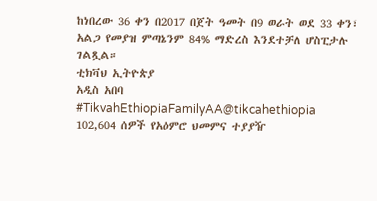ከነበረው 36 ቀን በ2017 በጀት ዓመት በ9 ወራት ወደ 33 ቀን፣ አልጋ የመያዝ ምጣኔንም 84% ማድረስ እንደተቻለ ሆስፒታሉ ገልጿል።
ቲክቫህ ኢትዮጵያ
አዲስ አበባ
#TikvahEthiopiaFamilyAA@tikcahethiopia
102,604 ሰዎች የአዕምሮ ህመምና ተያያዥ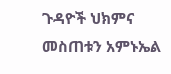ጉዳዮች ህክምና መስጠቱን አምኑኤል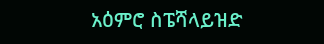አዕምሮ ስፔሻላይዝድ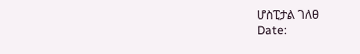ሆስፒታል ገለፀ
Date: